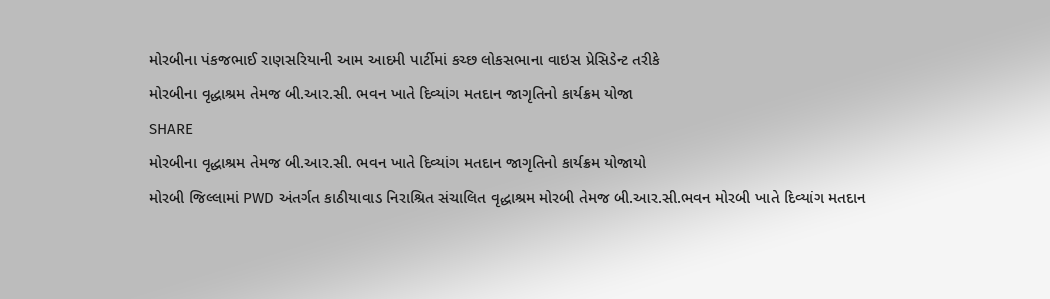મોરબીના પંકજભાઈ રાણસરિયાની આમ આદમી પાર્ટીમાં કચ્છ લોકસભાના વાઇસ પ્રેસિડેન્ટ તરીકે
મોરબીના વૃદ્ધાશ્રમ તેમજ બી.આર.સી. ભવન ખાતે દિવ્યાંગ મતદાન જાગૃતિનો કાર્યક્રમ યોજા
SHARE
મોરબીના વૃદ્ધાશ્રમ તેમજ બી.આર.સી. ભવન ખાતે દિવ્યાંગ મતદાન જાગૃતિનો કાર્યક્રમ યોજાયો
મોરબી જિલ્લામાં PWD અંતર્ગત કાઠીયાવાડ નિરાશ્રિત સંચાલિત વૃદ્ધાશ્રમ મોરબી તેમજ બી.આર.સી.ભવન મોરબી ખાતે દિવ્યાંગ મતદાન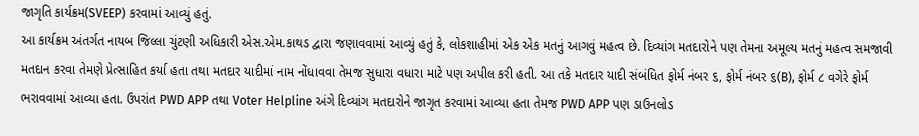જાગૃતિ કાર્યક્રમ(SVEEP) કરવામાં આવ્યું હતું.
આ કાર્યક્રમ અંતર્ગત નાયબ જિલ્લા ચુંટણી અધિકારી એસ.એમ.કાથડ દ્વારા જણાવવામાં આવ્યું હતું કે, લોકશાહીમાં એક એક મતનું આગવું મહત્વ છે. દિવ્યાંગ મતદારોને પણ તેમના અમૂલ્ય મતનું મહત્વ સમજાવી મતદાન કરવા તેમણે પ્રેત્સાહિત કર્યા હતા તથા મતદાર યાદીમાં નામ નોંધાવવા તેમજ સુધારા વધારા માટે પણ અપીલ કરી હતી. આ તકે મતદાર યાદી સંબંધિત ફોર્મ નંબર ૬, ફોર્મ નંબર ૬(B), ફોર્મ ૮ વગેરે ફોર્મ ભરાવવામાં આવ્યા હતા. ઉપરાંત PWD APP તથા Voter Helpline અંગે દિવ્યાંગ મતદારોને જાગૃત કરવામાં આવ્યા હતા તેમજ PWD APP પણ ડાઉનલોડ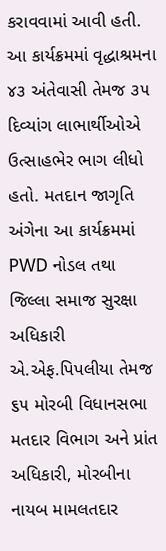કરાવવામાં આવી હતી. આ કાર્યક્રમમાં વૃદ્ધાશ્રમના ૪૩ અંતેવાસી તેમજ ૩૫ દિવ્યાંગ લાભાર્થીઓએ ઉત્સાહભેર ભાગ લીધો હતો. મતદાન જાગૃતિ અંગેના આ કાર્યક્રમમાં PWD નોડલ તથા જિલ્લા સમાજ સુરક્ષા અધિકારી એ.એફ.પિપલીયા તેમજ ૬૫ મોરબી વિધાનસભા મતદાર વિભાગ અને પ્રાંત અધિકારી, મોરબીના નાયબ મામલતદાર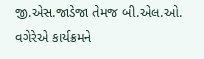જી.એસ.જાડેજા તેમજ બી.એલ.ઓ. વગેરેએ કાર્યક્રમને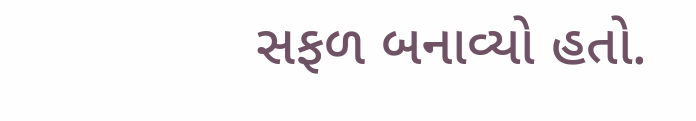સફળ બનાવ્યો હતો.